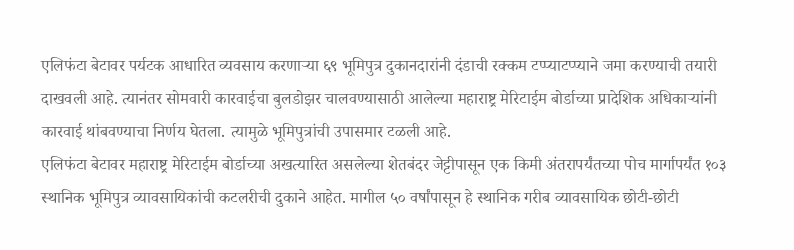एलिफंटा बेटावर पर्यटक आधारित व्यवसाय करणाऱ्या ६९ भूमिपुत्र दुकानदारांनी दंडाची रक्कम टप्प्याटप्प्याने जमा करण्याची तयारी दाखवली आहे. त्यानंतर सोमवारी कारवाईचा बुलडोझर चालवण्यासाठी आलेल्या महाराष्ट्र मेरिटाईम बोर्डाच्या प्रादेशिक अधिकाऱ्यांनी कारवाई थांबवण्याचा निर्णय घेतला. त्यामुळे भूमिपुत्रांची उपासमार टळली आहे.
एलिफंटा बेटावर महाराष्ट्र मेरिटाईम बोर्डाच्या अखत्यारित असलेल्या शेतबंदर जेट्टीपासून एक किमी अंतरापर्यंतच्या पोच मार्गापर्यंत १०३ स्थानिक भूमिपुत्र व्यावसायिकांची कटलरीची दुकाने आहेत. मागील ५० वर्षांपासून हे स्थानिक गरीब व्यावसायिक छोटी-छोटी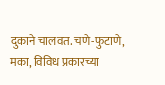दुकाने चालवत. चणे-फुटाणे, मका, विविध प्रकारच्या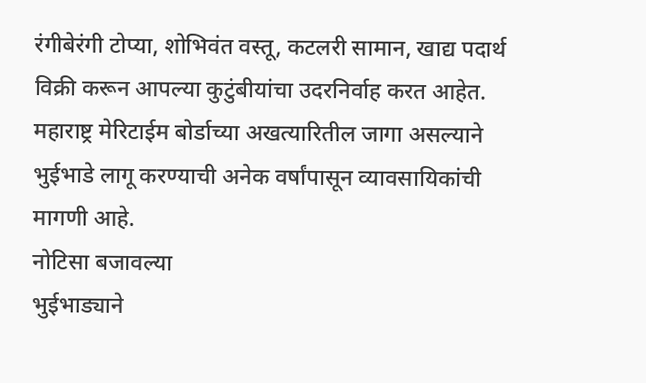रंगीबेरंगी टोप्या, शोभिवंत वस्तू, कटलरी सामान, खाद्य पदार्थ विक्री करून आपल्या कुटुंबीयांचा उदरनिर्वाह करत आहेत. महाराष्ट्र मेरिटाईम बोर्डाच्या अखत्यारितील जागा असल्याने भुईभाडे लागू करण्याची अनेक वर्षांपासून व्यावसायिकांची मागणी आहे.
नोटिसा बजावल्या
भुईभाड्याने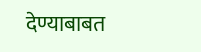देण्याबाबत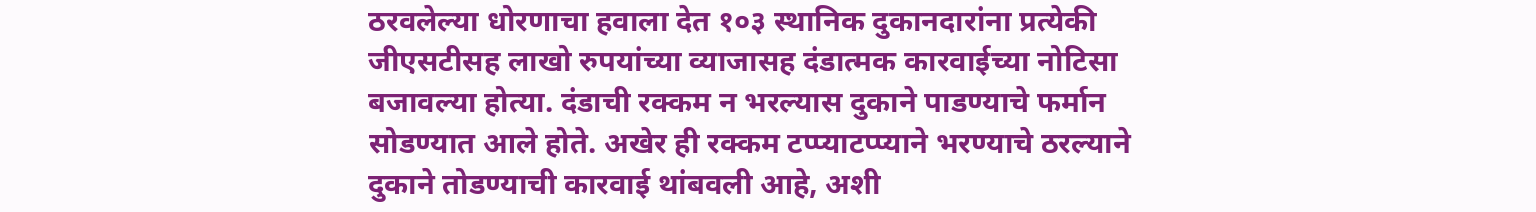ठरवलेल्या धोरणाचा हवाला देत १०३ स्थानिक दुकानदारांना प्रत्येकी जीएसटीसह लाखो रुपयांच्या व्याजासह दंडात्मक कारवाईच्या नोटिसा बजावल्या होत्या. दंडाची रक्कम न भरल्यास दुकाने पाडण्याचे फर्मान सोडण्यात आले होते. अखेर ही रक्कम टप्प्याटप्प्याने भरण्याचे ठरल्याने दुकाने तोडण्याची कारवाई थांबवली आहे, अशी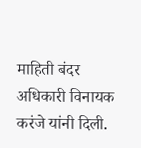माहिती बंदर अधिकारी विनायक करंजे यांनी दिली.